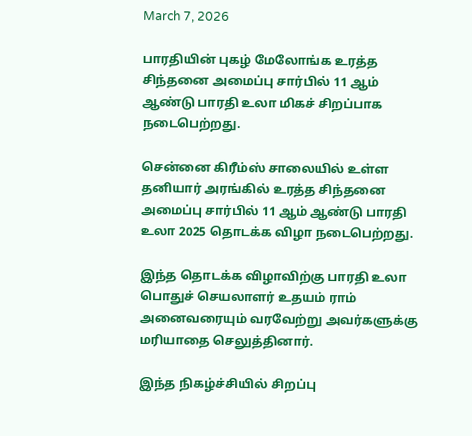March 7, 2026

பாரதியின் புகழ் மேலோங்க உரத்த சிந்தனை அமைப்பு சார்பில் 11 ஆம் ஆண்டு பாரதி உலா மிகச் சிறப்பாக நடைபெற்றது.

சென்னை கிரீம்ஸ் சாலையில் உள்ள தனியார் அரங்கில் உரத்த சிந்தனை அமைப்பு சார்பில் 11 ஆம் ஆண்டு பாரதி உலா 2025 தொடக்க விழா நடைபெற்றது.

இந்த தொடக்க விழாவிற்கு பாரதி உலா பொதுச் செயலாளர் உதயம் ராம் அனைவரையும் வரவேற்று அவர்களுக்கு மரியாதை செலுத்தினார்.

இந்த நிகழ்ச்சியில் சிறப்பு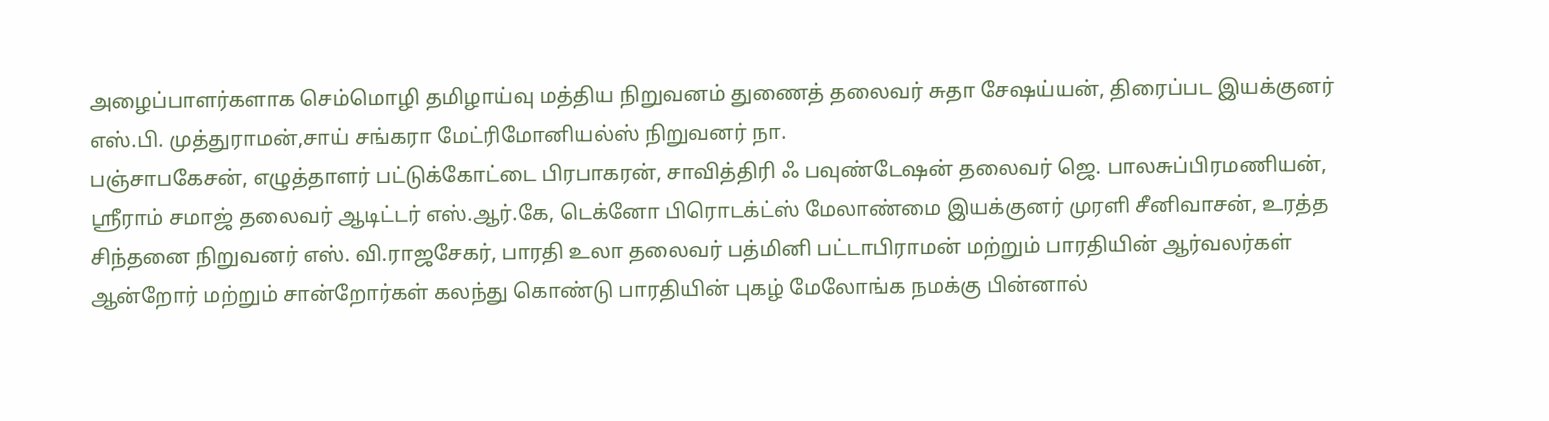அழைப்பாளர்களாக செம்மொழி தமிழாய்வு மத்திய நிறுவனம் துணைத் தலைவர் சுதா சேஷய்யன், திரைப்பட இயக்குனர் எஸ்.பி. முத்துராமன்,சாய் சங்கரா மேட்ரிமோனியல்ஸ் நிறுவனர் நா.
பஞ்சாபகேசன், எழுத்தாளர் பட்டுக்கோட்டை பிரபாகரன், சாவித்திரி ஃ பவுண்டேஷன் தலைவர் ஜெ. பாலசுப்பிரமணியன், ஸ்ரீராம் சமாஜ் தலைவர் ஆடிட்டர் எஸ்.ஆர்.கே, டெக்னோ பிரொடக்ட்ஸ் மேலாண்மை இயக்குனர் முரளி சீனிவாசன், உரத்த சிந்தனை நிறுவனர் எஸ். வி.ராஜசேகர், பாரதி உலா தலைவர் பத்மினி பட்டாபிராமன் மற்றும் பாரதியின் ஆர்வலர்கள் ஆன்றோர் மற்றும் சான்றோர்கள் கலந்து கொண்டு பாரதியின் புகழ் மேலோங்க நமக்கு பின்னால்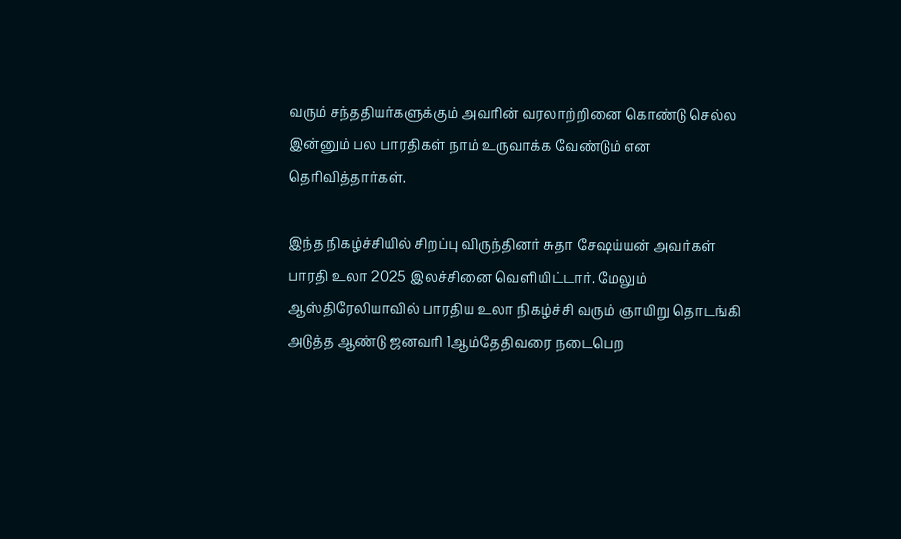வரும் சந்ததியர்களுக்கும் அவரின் வரலாற்றினை கொண்டு செல்ல இன்னும் பல பாரதிகள் நாம் உருவாக்க வேண்டும் என தெரிவித்தார்கள்.

இந்த நிகழ்ச்சியில் சிறப்பு விருந்தினர் சுதா சேஷய்யன் அவர்கள் பாரதி உலா 2025 இலச்சினை வெளியிட்டார். மேலும் ஆஸ்திரேலியாவில் பாரதிய உலா நிகழ்ச்சி வரும் ஞாயிறு தொடங்கி அடுத்த ஆண்டு ஜனவரி 1ஆம்தேதிவரை நடைபெற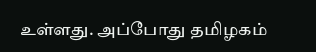உள்ளது. அப்போது தமிழகம்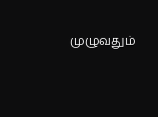முழுவதும்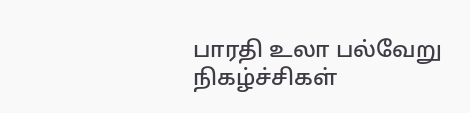பாரதி உலா பல்வேறு நிகழ்ச்சிகள்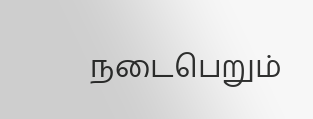நடைபெறும்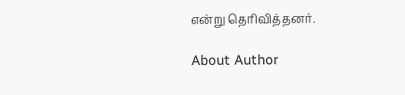என்று தெரிவித்தனர்.

About Author